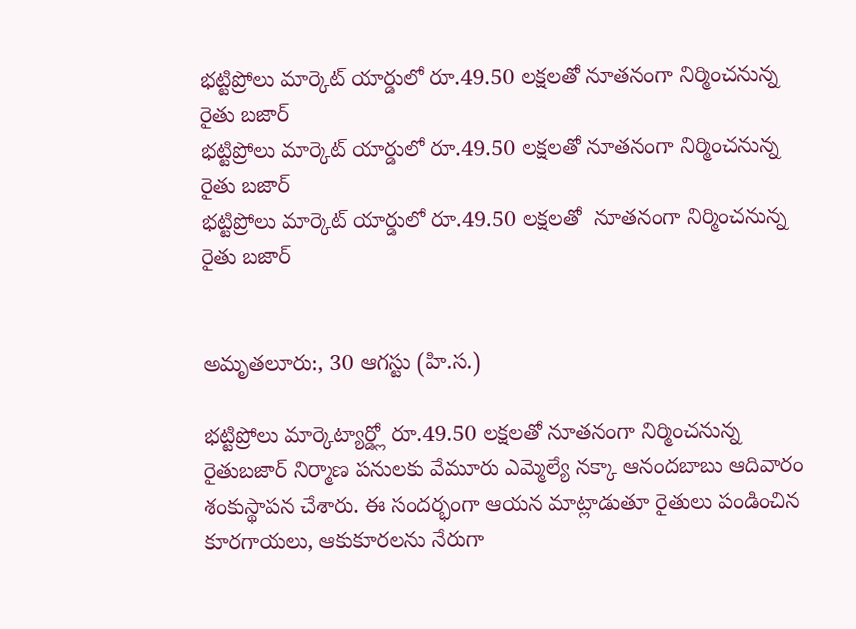భట్టిప్రోలు మార్కెట్ యార్డులో రూ.49.50 లక్షలతో నూతనంగా నిర్మించనున్న రైతు బజార్
భట్టిప్రోలు మార్కెట్ యార్డులో రూ.49.50 లక్షలతో నూతనంగా నిర్మించనున్న రైతు బజార్
భట్టిప్రోలు మార్కెట్ యార్డులో రూ.49.50 లక్షలతో  నూతనంగా నిర్మించనున్న రైతు బజార్


అమృతలూరు:, 30 ఆగస్టు (హి.స.)

భట్టిప్రోలు మార్కెట్యార్డ్లో రూ.49.50 లక్షలతో నూతనంగా నిర్మించనున్న రైతుబజార్ నిర్మాణ పనులకు వేమూరు ఎమ్మెల్యే నక్కా ఆనందబాబు ఆదివారం శంకుస్థాపన చేశారు. ఈ సందర్భంగా ఆయన మాట్లాడుతూ రైతులు పండించిన కూరగాయలు, ఆకుకూరలను నేరుగా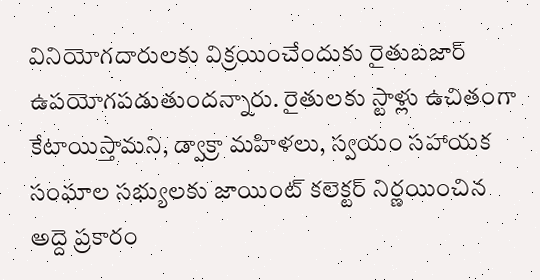వినియోగదారులకు విక్రయించేందుకు రైతుబజార్ ఉపయోగపడుతుందన్నారు. రైతులకు స్టాళ్లు ఉచితంగా కేటాయిస్తామని, డ్వాక్రా మహిళలు, స్వయం సహాయక సంఘాల సభ్యులకు జాయింట్ కలెక్టర్ నిర్ణయించిన అద్దె ప్రకారం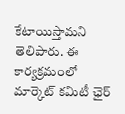కేటాయిస్తామని తెలిపారు. ఈ కార్యక్రమంలో మార్కెట్ కమిటీ ఛైర్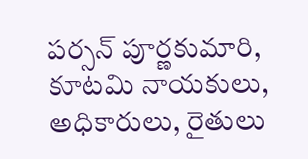పర్సన్ పూర్ణకుమారి, కూటమి నాయకులు, అధికారులు, రైతులు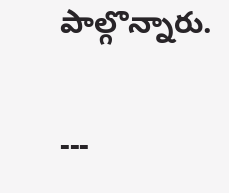పాల్గొన్నారు.

---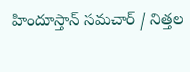హిందూస్తాన్ సమచార్ / నిత్తల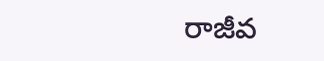రాజీవ